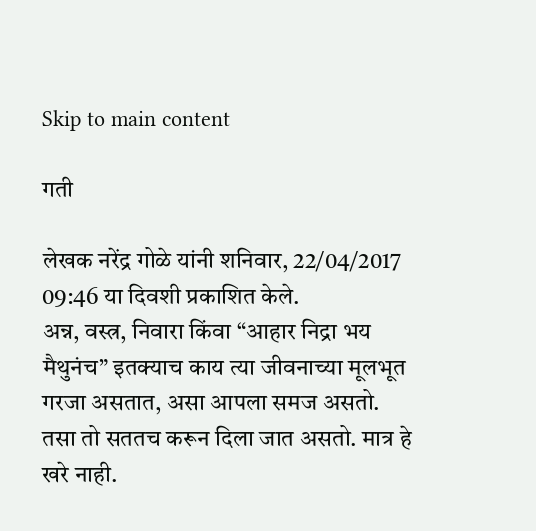Skip to main content

गती

लेखक नरेंद्र गोळे यांनी शनिवार, 22/04/2017 09:46 या दिवशी प्रकाशित केले.
अन्न, वस्त्र, निवारा किंवा “आहार निद्रा भय मैथुनंच” इतक्याच काय त्या जीवनाच्या मूलभूत गरजा असतात, असा आपला समज असतो. तसा तो सततच करून दिला जात असतो. मात्र हे खरे नाही.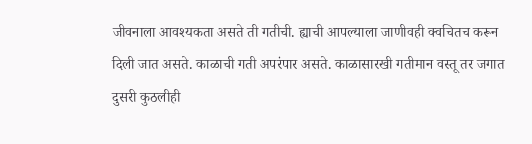जीवनाला आवश्यकता असते ती गतीची. ह्याची आपल्याला जाणीवही क्वचितच करून दिली जात असते. काळाची गती अपरंपार असते. काळासारखी गतीमान वस्तू तर जगात दुसरी कुठलीही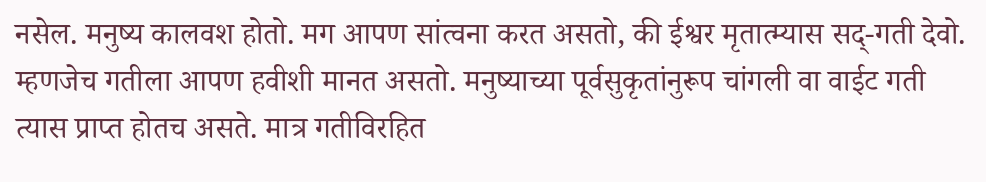नसेल. मनुष्य कालवश होतो. मग आपण सांत्वना करत असतो, की ईश्वर मृतात्म्यास सद्-गती देवो. म्हणजेच गतीला आपण हवीशी मानत असतो. मनुष्याच्या पूर्वसुकृतांनुरूप चांगली वा वाईट गती त्यास प्राप्त होतच असते. मात्र गतीविरहित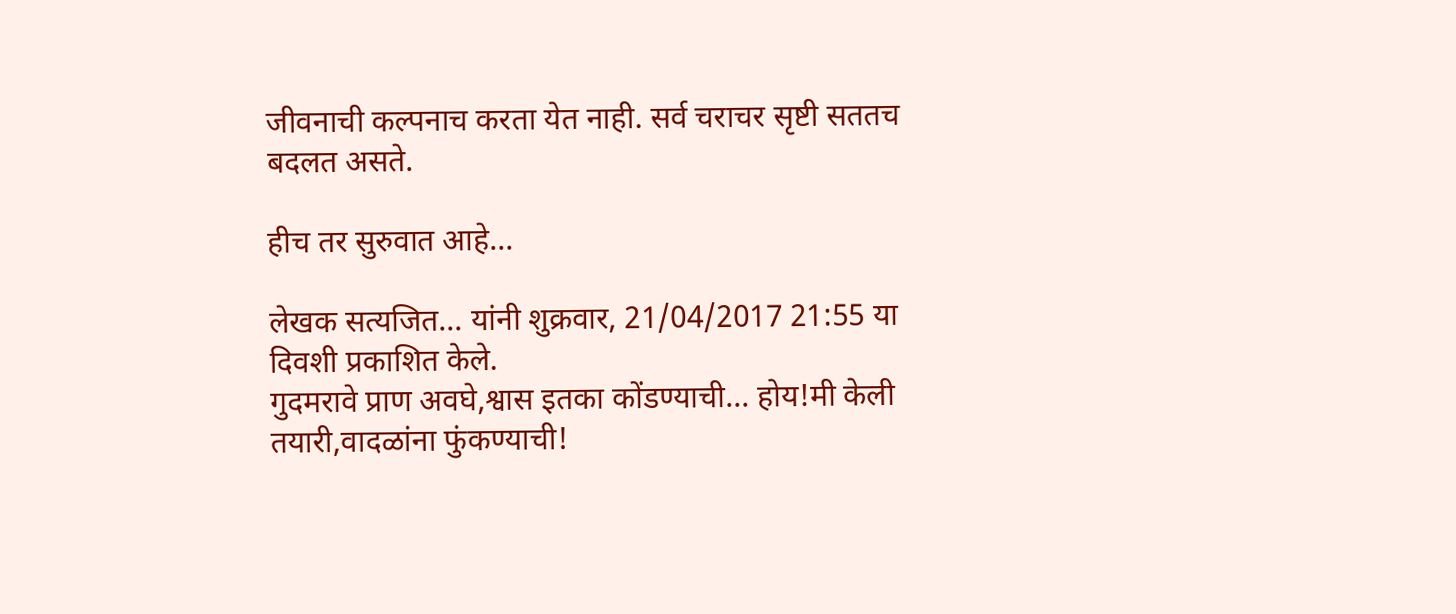जीवनाची कल्पनाच करता येत नाही. सर्व चराचर सृष्टी सततच बदलत असते.

हीच तर सुरुवात आहे...

लेखक सत्यजित... यांनी शुक्रवार, 21/04/2017 21:55 या दिवशी प्रकाशित केले.
गुदमरावे प्राण अवघे,श्वास इतका कोंडण्याची... होय!मी केली तयारी,वादळांना फुंकण्याची!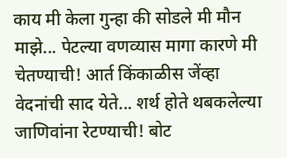काय मी केला गुन्हा की सोडले मी मौन माझे... पेटल्या वणव्यास मागा कारणे मी चेतण्याची! आर्त किंकाळीस जेंव्हा वेदनांची साद येते... शर्थ होते थबकलेल्या जाणिवांना रेटण्याची! बोट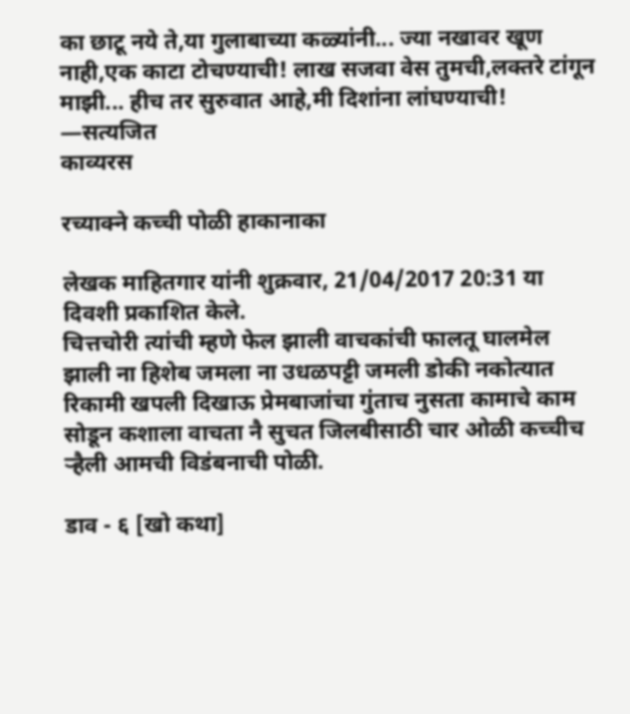का छाटू नये ते,या गुलाबाच्या कळ्यांनी... ज्या नखावर खूण नाही,एक काटा टोचण्याची! लाख सजवा वेस तुमची,लक्तरे टांगून माझी... हीच तर सुरुवात आहे,मी दिशांना लांघण्याची! —सत्यजित
काव्यरस

रच्याक्ने कच्ची पोळी हाकानाका

लेखक माहितगार यांनी शुक्रवार, 21/04/2017 20:31 या दिवशी प्रकाशित केले.
चित्तचोरी त्यांची म्हणे फेल झाली वाचकांची फालतू घालमेल झाली ना हिशेब जमला ना उधळपट्टी जमली डोकी नकोत्यात रिकामी खपली दिखाऊ प्रेमबाजांचा गुंताच नुसता कामाचे काम सोडून कशाला वाचता नै सुचत जिलबीसाठी चार ओळी कच्चीच र्‍हैली आमची विडंबनाची पोळी.

डाव - ६ [खो कथा]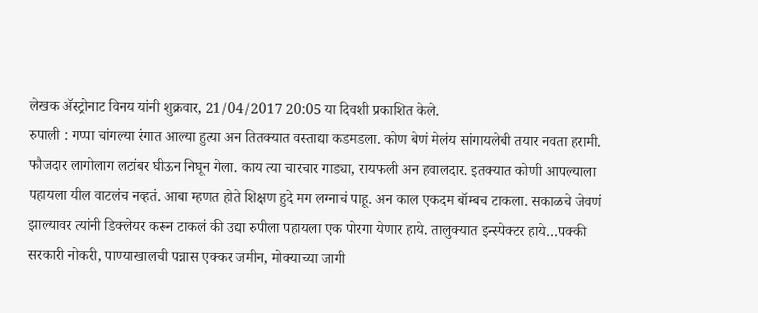लेखक ॲस्ट्रोनाट विनय यांनी शुक्रवार, 21/04/2017 20:05 या दिवशी प्रकाशित केले.
रुपाली : गप्पा चांगल्या रंगात आल्या हुत्या अन तितक्यात वस्ताद्या कडमडला. कोण बेणं मेलंय सांगायलेबी तयार नवता हरामी. फौजदार लागोलाग लटांबर घीऊन निघून गेला. काय त्या चारचार गाड्या, रायफली अन हवालदार. इतक्यात कोणी आपल्याला पहायला यील वाटलंच नव्हतं. आबा म्हणत होते शिक्षण हुदे मग लग्नाचं पाहू. अन काल एकदम बॉम्बच टाकला. सकाळचे जेवणं झाल्यावर त्यांनी डिक्लेयर करून टाकलं की उद्या रुपीला पहायला एक पोरगा येणार हाये. तालुक्यात इन्स्पेक्टर हाये…पक्की सरकारी नोकरी, पाण्याखालची पन्नास एक्कर जमीन, मोक्याच्या जागी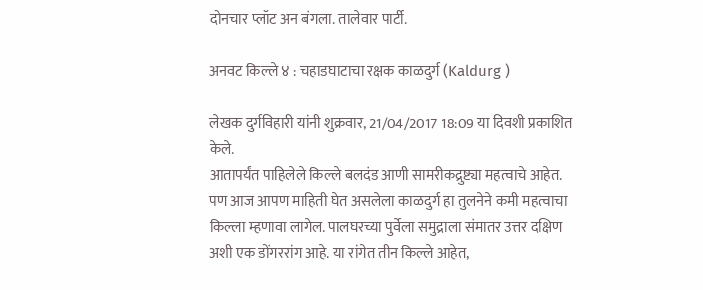दोनचार प्लॉट अन बंगला. तालेवार पार्टी.

अनवट किल्ले ४ : चहाडघाटाचा रक्षक काळदुर्ग (Kaldurg )

लेखक दुर्गविहारी यांनी शुक्रवार, 21/04/2017 18:09 या दिवशी प्रकाशित केले.
आतापर्यंत पाहिलेले किल्ले बलदंड आणी सामरीकद्रुष्ट्या महत्वाचे आहेत. पण आज आपण माहिती घेत असलेला काळदुर्ग हा तुलनेने कमी महत्वाचा किल्ला म्हणावा लागेल. पालघरच्या पुर्वेला समुद्राला संमातर उत्तर दक्षिण अशी एक डोंगररांग आहे. या रांगेत तीन किल्ले आहेत,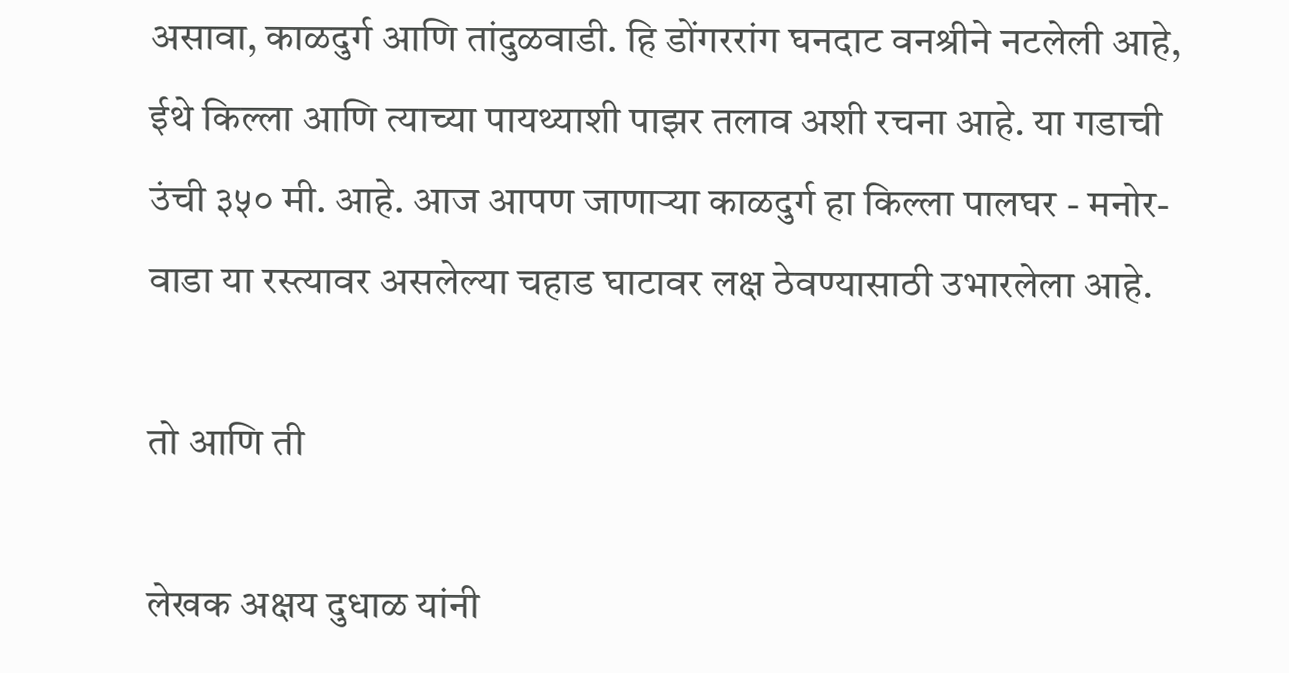असावा, काळदुर्ग आणि तांदुळवाडी. हि डोंगररांग घनदाट वनश्रीने नटलेली आहे, ईथे किल्ला आणि त्याच्या पायथ्याशी पाझर तलाव अशी रचना आहे. या गडाची उंची ३५० मी. आहे. आज आपण जाणार्‍या काळदुर्ग हा किल्ला पालघर - मनोर- वाडा या रस्त्यावर असलेल्या चहाड घाटावर लक्ष ठेवण्यासाठी उभारलेला आहे.

तो आणि ती

लेखक अक्षय दुधाळ यांनी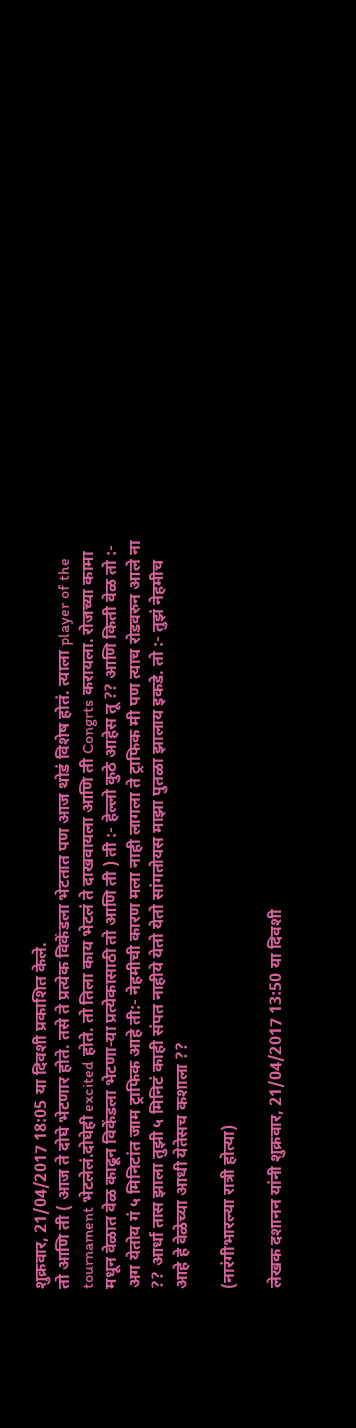शुक्रवार, 21/04/2017 18:05 या दिवशी प्रकाशित केले.
तो आणि ती ( आज ते दोघे भेटणार होते. तसे ते प्रत्येक विकेंडला भेटतात पण आज थोडं विशेष होतं. त्याला player of the tournament भेटलेलं.दोघेही excited होते. तो तिला काय भेटलं ते दाखवायला आणि ती Congrts करायला. रोजच्या कामा मधून वेळात वेळ काढून विकेंडला भेटणा-या प्रत्येकासाठी तो आणि ती ) ती :- हेल्लो कुठे आहेस तू ?? आणि किती वेळ तो :- अग येतोय गं ५ मिनिटांत जाम ट्राफिक आहे ती:- नेहमीची कारण मला नाही लागला ते ट्राफिक मी पण त्याच रोडवरुन आले ना ?? आर्धा तास झाला तुझी ५ मिनिटं काही संपत नाहीये येतो येतो सांगतोयस माझा पुतळा झालाय इकडे. तो :- तुझं नेहमीच आहे हे वेळेच्या आधी येतेसच कशाला ??

(नारंगीभारल्या रात्री होत्या)

लेखक दशानन यांनी शुक्रवार, 21/04/2017 13:50 या दिवशी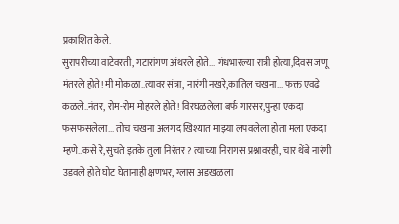प्रकाशित केले.
सुरापरीच्या वाटेवरती, गटारांगण अंथरले होते... गंधभारल्या रात्री होत्या,दिवस जणू मंतरले होते! मी मोकळा..त्यावर संत्रा, नारंगी नखरे,कातिल चखना... फक्त एवढे कळले..नंतर, रोम-रोम मोहरले होते! विरघळलेला बर्फ गारसर,पुन्हा एकदा फसफसलेला... तोच चखना अलगद खिश्यात माझ्या लपवलेला होता मला एकदा म्हणे..कसे रे,सुचते इतके तुला निरंतर? त्याच्या निरागस प्रश्नावरही, चार थेंबे नारंगी उडवले होते घोट घेतानाही क्षणभर, ग्लास अडखळला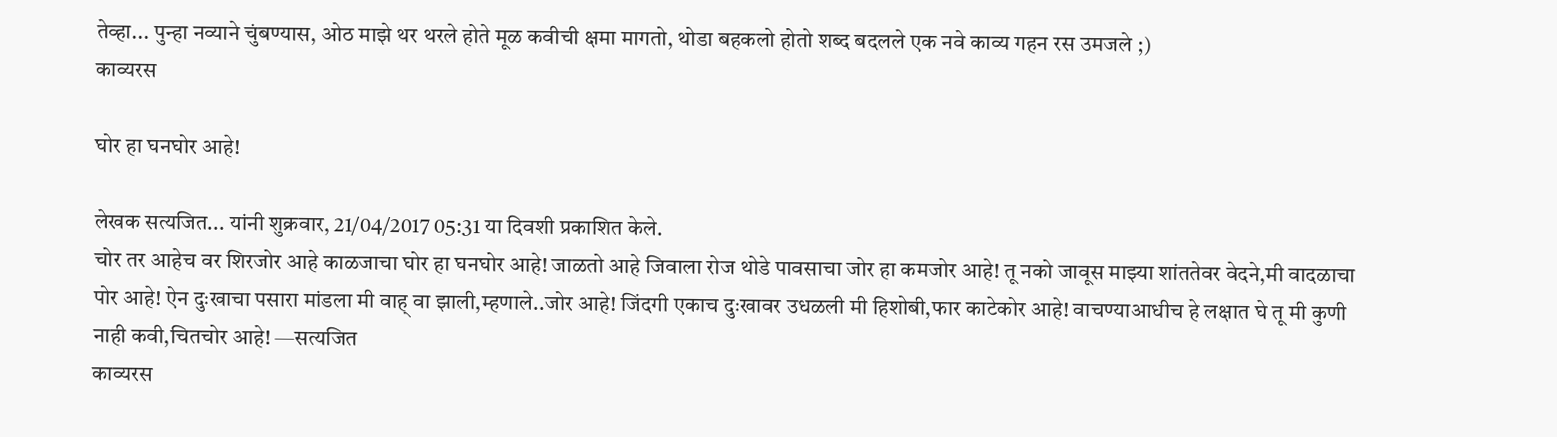तेव्हा... पुन्हा नव्याने चुंबण्यास, ओठ माझे थर थरले होते मूळ कवीची क्षमा मागतो, थोडा बहकलो होतो शब्द बदलले एक नवे काव्य गहन रस उमजले ;)
काव्यरस

घोर हा घनघोर आहे!

लेखक सत्यजित... यांनी शुक्रवार, 21/04/2017 05:31 या दिवशी प्रकाशित केले.
चोर तर आहेच वर शिरजोर आहे काळजाचा घोर हा घनघोर आहे! जाळतो आहे जिवाला रोज थोडे पावसाचा जोर हा कमजोर आहे! तू नको जावूस माझ्या शांततेवर वेदने,मी वादळाचा पोर आहे! ऐन दुःखाचा पसारा मांडला मी वाह् वा झाली,म्हणाले..जोर आहे! जिंदगी एकाच दुःखावर उधळली मी हिशोबी,फार काटेकोर आहे! वाचण्याआधीच हे लक्षात घे तू मी कुणी नाही कवी,चितचोर आहे! —सत्यजित
काव्यरस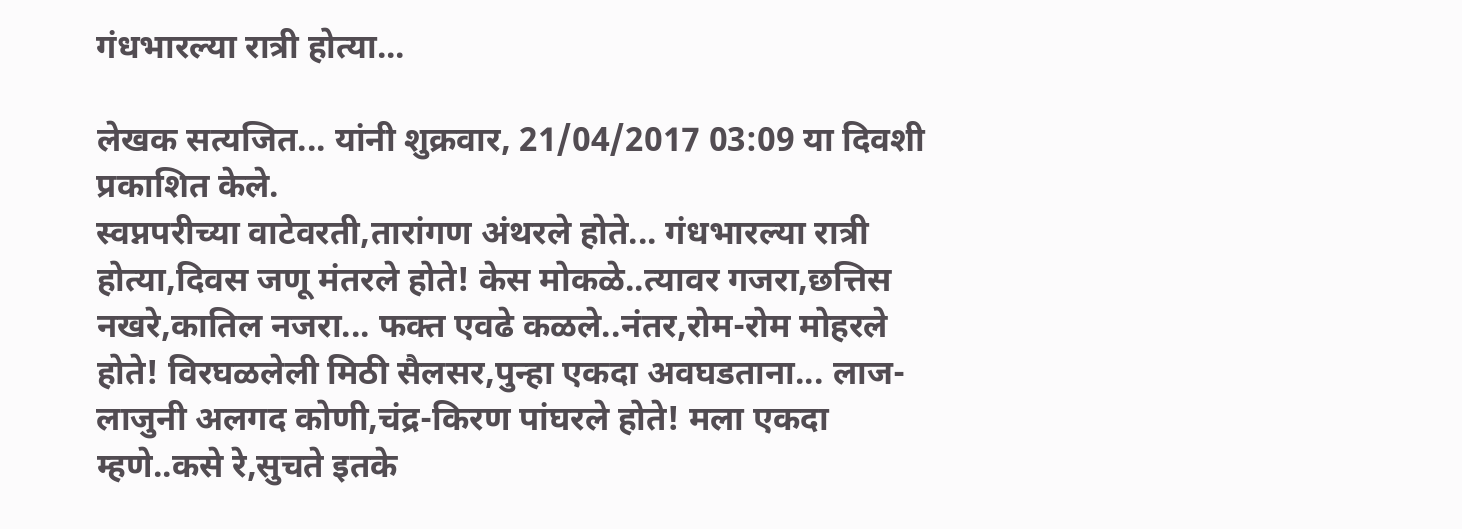गंधभारल्या रात्री होत्या...

लेखक सत्यजित... यांनी शुक्रवार, 21/04/2017 03:09 या दिवशी प्रकाशित केले.
स्वप्नपरीच्या वाटेवरती,तारांगण अंथरले होते... गंधभारल्या रात्री होत्या,दिवस जणू मंतरले होते! केस मोकळे..त्यावर गजरा,छत्तिस नखरे,कातिल नजरा... फक्त एवढे कळले..नंतर,रोम-रोम मोहरले होते! विरघळलेली मिठी सैलसर,पुन्हा एकदा अवघडताना... लाज-लाजुनी अलगद कोणी,चंद्र-किरण पांघरले होते! मला एकदा म्हणे..कसे रे,सुचते इतके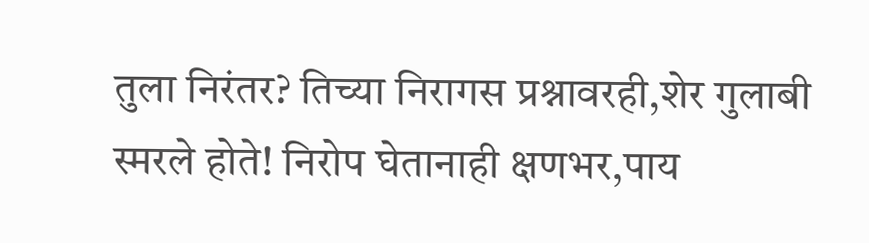तुला निरंतर? तिच्या निरागस प्रश्नावरही,शेर गुलाबी स्मरले होते! निरोप घेतानाही क्षणभर,पाय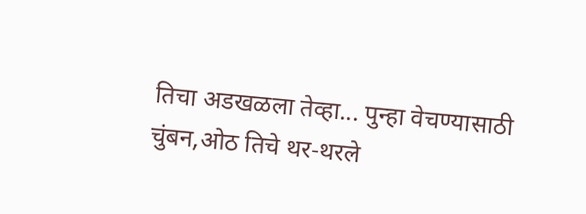तिचा अडखळला तेव्हा... पुन्हा वेचण्यासाठी चुंबन,ओठ तिचे थर-थरले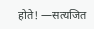होते! —सत्यजित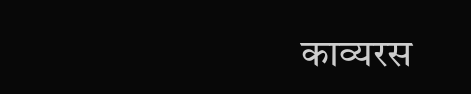काव्यरस